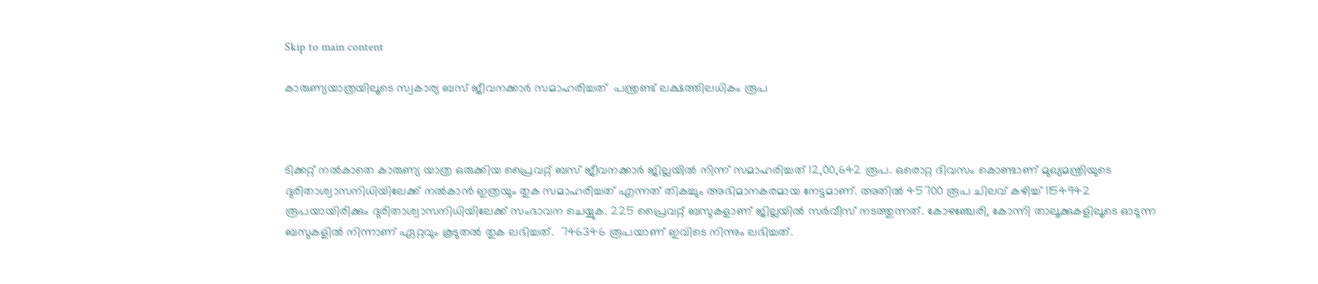Skip to main content

കാരുണ്യയാത്രയിലൂടെ സ്വകാര്യ ബസ് ജീവനക്കാര്‍ സമാഹരിച്ചത്  പന്ത്രണ്ട് ലക്ഷത്തിലധികം രൂപ



ടിക്കറ്റ് നല്‍കാതെ കാരുണ്യ യാത്ര ഒരുക്കിയ പ്രൈവറ്റ് ബസ് ജീവനക്കാര്‍ ജില്ലയില്‍ നിന്ന് സമാഹരിച്ചത് 12,00,642 രൂപ. ഒരൊറ്റ ദിവസം കൊണ്ടാണ് മുഖ്യമന്ത്രിയുടെ ദുരിതാശ്വാസനിധിയിലേക്ക് നല്‍കാന്‍ ഇത്രയും തുക സമാഹരിച്ചത് എന്നത് തികച്ചും അഭിമാനകരമായ നേട്ടമാണ്. അതില്‍ 45700 രൂപ ചിലവ് കഴിച്ച് 1154942 രൂപയായിരിക്കും ദുരിതാശ്വാസനിധിയിലേക്ക് സംഭാവന ചെയ്യുക. 225 പ്രൈവറ്റ് ബസുകളാണ് ജില്ലയില്‍ സര്‍വീസ് നടത്തുന്നത്. കോഴഞ്ചേരി, കോന്നി താലൂക്കുകളിലൂടെ ഓടുന്ന ബസുകളില്‍ നിന്നാണ് ഏറ്റവും കൂടുതല്‍ തുക ലഭിച്ചത്.  746346 രൂപയാണ് ഇവിടെ നിന്നും ലഭിച്ചത്.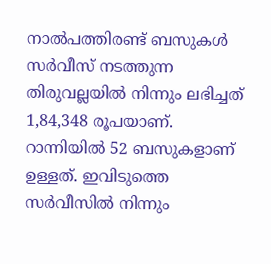നാല്‍പത്തിരണ്ട് ബസുകള്‍ സര്‍വീസ് നടത്തുന്ന തിരുവല്ലയില്‍ നിന്നും ലഭിച്ചത് 1,84,348 രൂപയാണ്. റാന്നിയില്‍ 52 ബസുകളാണ് ഉള്ളത്. ഇവിടുത്തെ സര്‍വീസില്‍ നിന്നും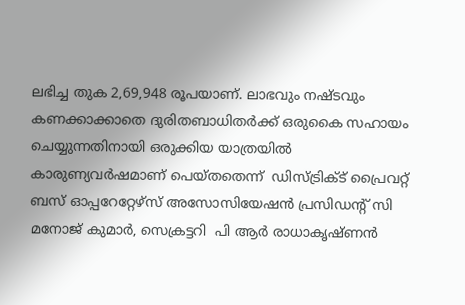ലഭിച്ച തുക 2,69,948 രൂപയാണ്. ലാഭവും നഷ്ടവും കണക്കാക്കാതെ ദുരിതബാധിതര്‍ക്ക് ഒരുകൈ സഹായം ചെയ്യുന്നതിനായി ഒരുക്കിയ യാത്രയില്‍ കാരുണ്യവര്‍ഷമാണ് പെയ്തതെന്ന്  ഡിസ്ട്രിക്ട് പ്രൈവറ്റ് ബസ് ഓപ്പറേറ്റേഴ്‌സ് അസോസിയേഷന്‍ പ്രസിഡന്റ് സി മനോജ് കുമാര്‍, സെക്രട്ടറി  പി ആര്‍ രാധാകൃഷ്ണന്‍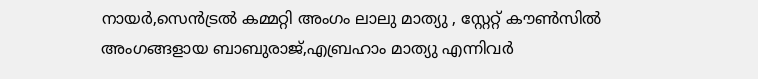നായര്‍,സെന്‍ട്രല്‍ കമ്മറ്റി അംഗം ലാലു മാത്യു , സ്റ്റേറ്റ് കൗണ്‍സില്‍ അംഗങ്ങളായ ബാബുരാജ്,എബ്രഹാം മാത്യു എന്നിവര്‍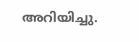അറിയിച്ചു.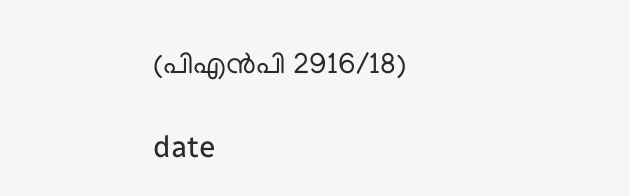(പിഎന്‍പി 2916/18)

date